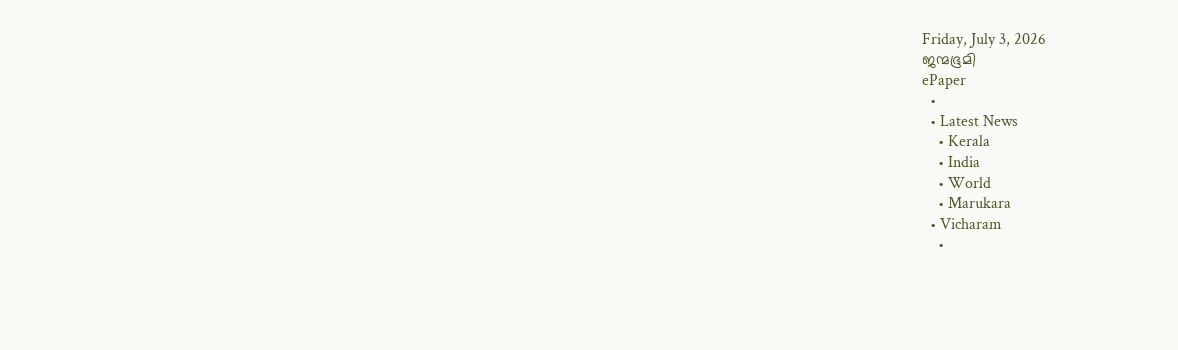Friday, July 3, 2026
ജന്മഭൂമി
ePaper
  •
  • Latest News
    • Kerala
    • India
    • World
    • Marukara
  • Vicharam
    •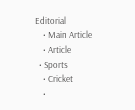Editorial
    • Main Article
    • Article
  • Sports
    • Cricket
    •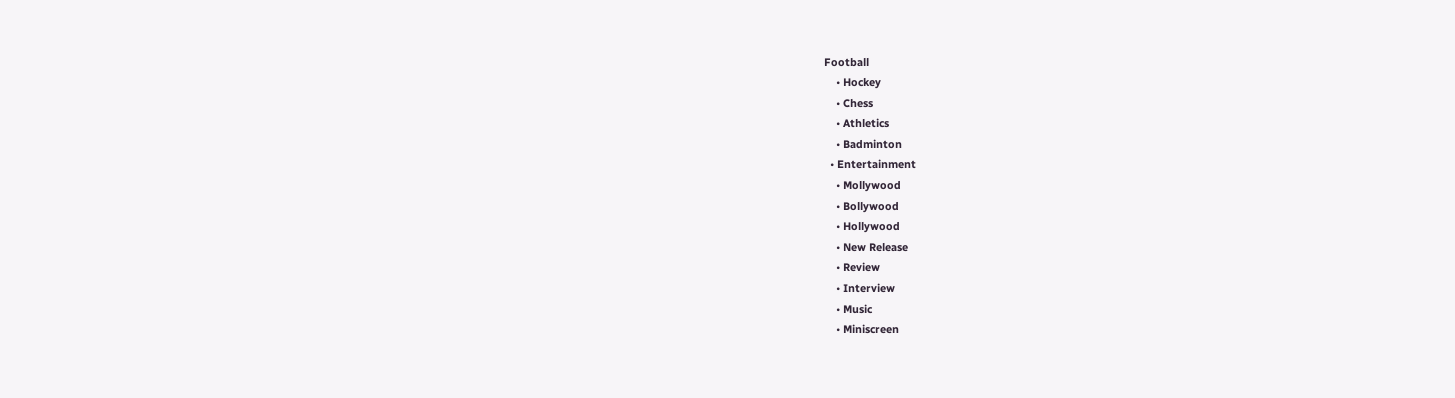Football
    • Hockey
    • Chess
    • Athletics
    • Badminton
  • Entertainment
    • Mollywood
    • Bollywood
    • Hollywood
    • New Release
    • Review
    • Interview
    • Music
    • Miniscreen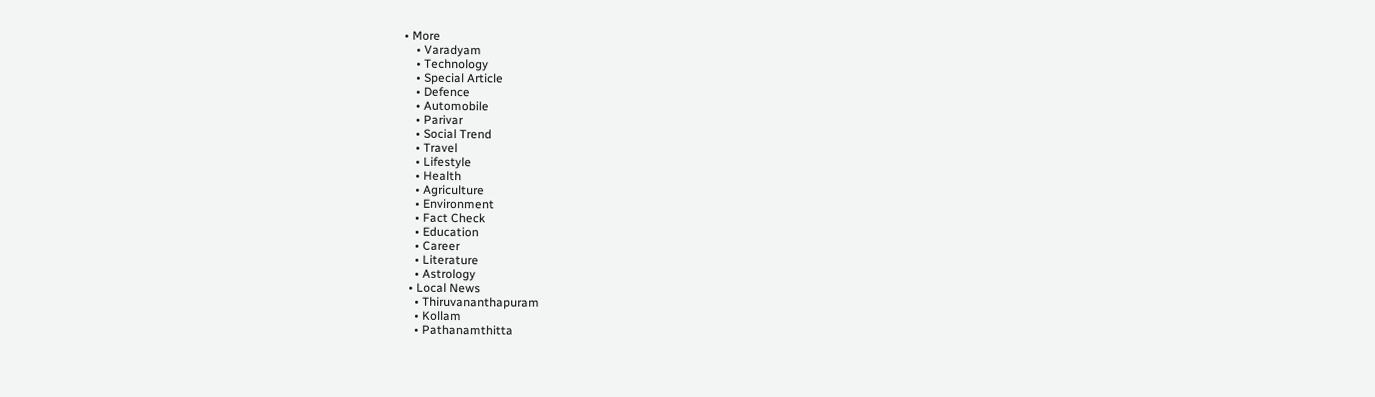• More
    • Varadyam
    • Technology
    • Special Article
    • Defence
    • Automobile
    • Parivar
    • Social Trend
    • Travel
    • Lifestyle
    • Health
    • Agriculture
    • Environment
    • Fact Check
    • Education
    • Career
    • Literature
    • Astrology
  • Local News
    • Thiruvananthapuram
    • Kollam
    • Pathanamthitta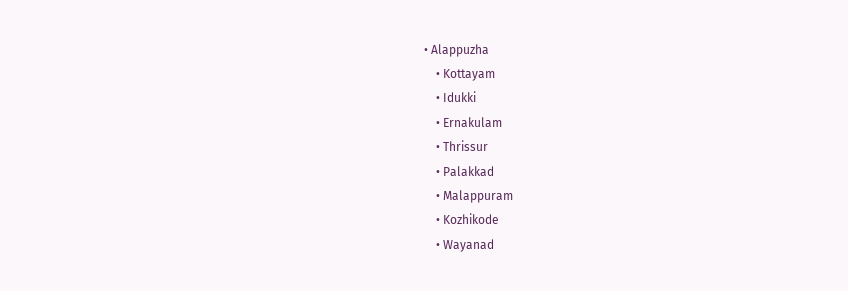• Alappuzha
    • Kottayam
    • Idukki
    • Ernakulam
    • Thrissur
    • Palakkad
    • Malappuram
    • Kozhikode
    • Wayanad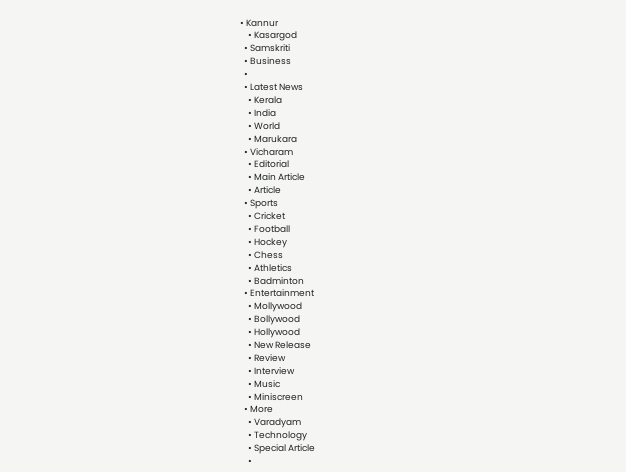• Kannur
    • Kasargod
  • Samskriti
  • Business
  •
  • Latest News
    • Kerala
    • India
    • World
    • Marukara
  • Vicharam
    • Editorial
    • Main Article
    • Article
  • Sports
    • Cricket
    • Football
    • Hockey
    • Chess
    • Athletics
    • Badminton
  • Entertainment
    • Mollywood
    • Bollywood
    • Hollywood
    • New Release
    • Review
    • Interview
    • Music
    • Miniscreen
  • More
    • Varadyam
    • Technology
    • Special Article
    •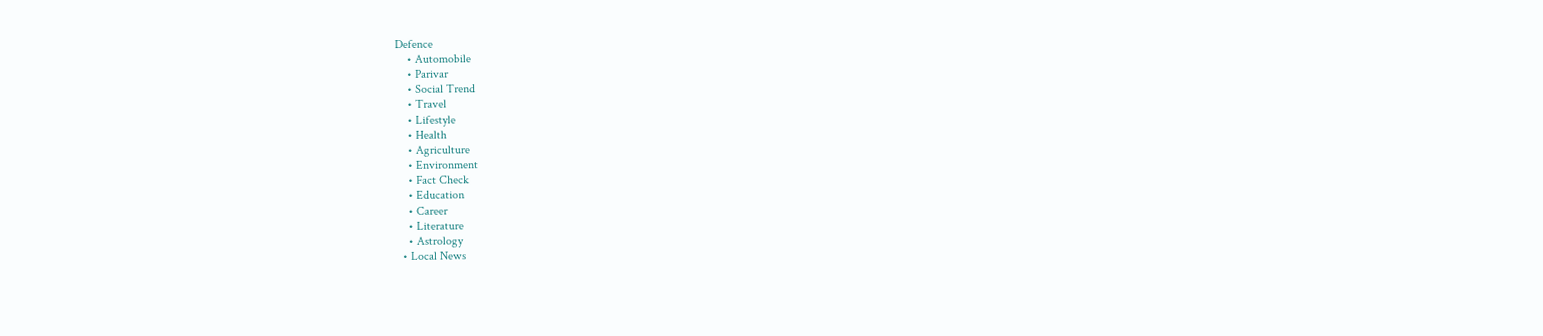Defence
    • Automobile
    • Parivar
    • Social Trend
    • Travel
    • Lifestyle
    • Health
    • Agriculture
    • Environment
    • Fact Check
    • Education
    • Career
    • Literature
    • Astrology
  • Local News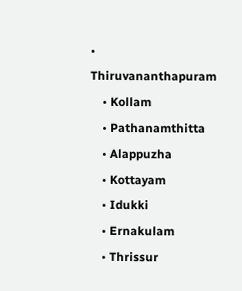• Thiruvananthapuram
    • Kollam
    • Pathanamthitta
    • Alappuzha
    • Kottayam
    • Idukki
    • Ernakulam
    • Thrissur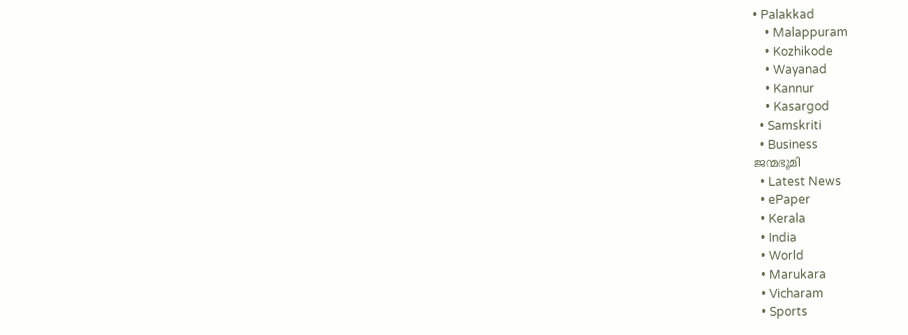• Palakkad
    • Malappuram
    • Kozhikode
    • Wayanad
    • Kannur
    • Kasargod
  • Samskriti
  • Business
ജന്മഭൂമി
  • Latest News
  • ePaper
  • Kerala
  • India
  • World
  • Marukara
  • Vicharam
  • Sports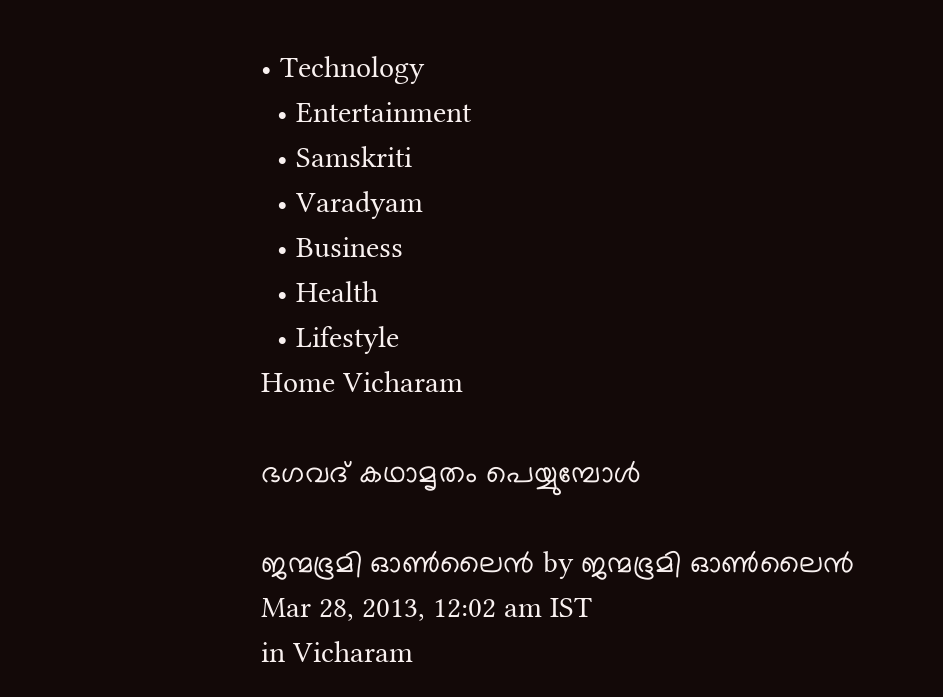• Technology
  • Entertainment
  • Samskriti
  • Varadyam
  • Business
  • Health
  • Lifestyle
Home Vicharam

ഭഗവദ്‌ കഥാമൃതം പെയ്യുമ്പോള്‍

ജന്മഭൂമി ഓണ്‍ലൈന്‍ by ജന്മഭൂമി ഓണ്‍ലൈന്‍
Mar 28, 2013, 12:02 am IST
in Vicharam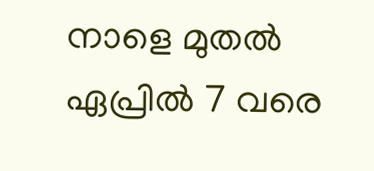നാളെ മുതല്‍ ഏപ്രില്‍ 7 വരെ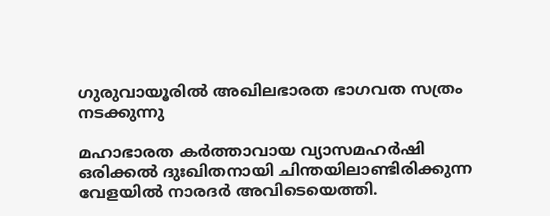ഗുരുവായൂരില്‍ അഖിലഭാരത ഭാഗവത സത്രം നടക്കുന്നു

മഹാഭാരത കര്‍ത്താവായ വ്യാസമഹര്‍ഷി ഒരിക്കല്‍ ദുഃഖിതനായി ചിന്തയിലാണ്ടിരിക്കുന്ന വേളയില്‍ നാരദര്‍ അവിടെയെത്തി.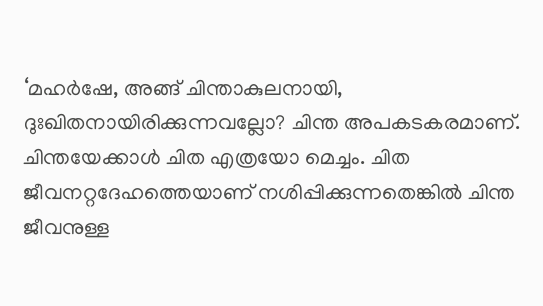‘മഹര്‍ഷേ, അങ്ങ്‌ ചിന്താകുലനായി, ദുഃഖിതനായിരിക്കുന്നവല്ലോ? ചിന്ത അപകടകരമാണ്‌. ചിന്തയേക്കാള്‍ ചിത എത്രയോ മെച്ചം. ചിത ജീവനറ്റദേഹത്തെയാണ്‌ നശിപ്പിക്കുന്നതെങ്കില്‍ ചിന്ത ജീവനുള്ള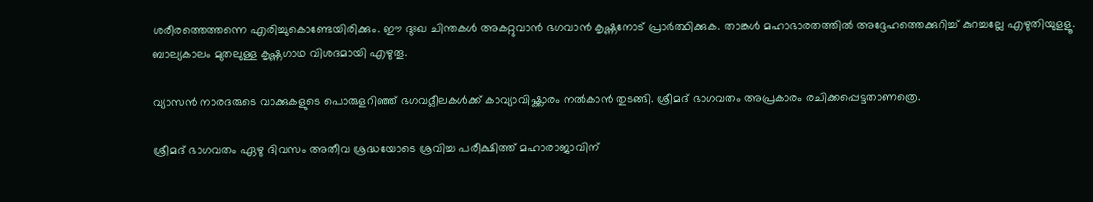ശരീരത്തെത്തന്നെ എരിച്ചുകൊണ്ടേയിരിക്കും. ഈ ദുഃഖ ചിന്തകള്‍ അകറ്റുവാന്‍ ഭഗവാന്‍ കൃഷ്ണനോട്‌ പ്രാര്‍ത്ഥിക്കുക. താങ്കള്‍ മഹാഭാരതത്തില്‍ അദ്ദേഹത്തെക്കുറിച്ച്‌ കുറച്ചല്ലേ എഴുതിയുളളൂ. ബാല്യകാലം മുതലുള്ള കൃഷ്ണഗാഥ വിശദമായി എഴുതൂ.

വ്യാസന്‍ നാരദരുടെ വാക്കുകളുടെ പൊരുളറിഞ്ഞ്‌ ഭഗവദ്ലീലകള്‍ക്ക്‌ കാവ്യാവിഷ്ക്കാരം നല്‍കാന്‍ തുടങ്ങി. ശ്രീമദ്‌ ഭാഗവതം അപ്രകാരം രചിക്കപ്പെട്ടതാണത്രെ.

ശ്രീമദ്‌ ഭാഗവതം ഏഴു ദിവസം അതീവ ശ്രദ്ധയോടെ ശ്രവിച്ച പരീക്ഷിത്ത്‌ മഹാരാജാവിന്‌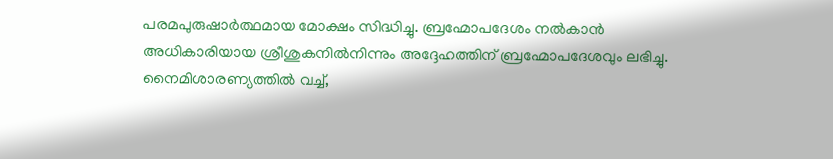പരമപുരുഷാര്‍ത്ഥമായ മോക്ഷം സിദ്ധിച്ചു. ബ്രഹ്മോപദേശം നല്‍കാന്‍ അധികാരിയായ ശ്രീശുകനില്‍നിന്നും അദ്ദേഹത്തിന്‌ ബ്രഹ്മോപദേശവും ലഭിച്ചു. നൈമിശാരണ്യത്തില്‍ വച്ച്‌,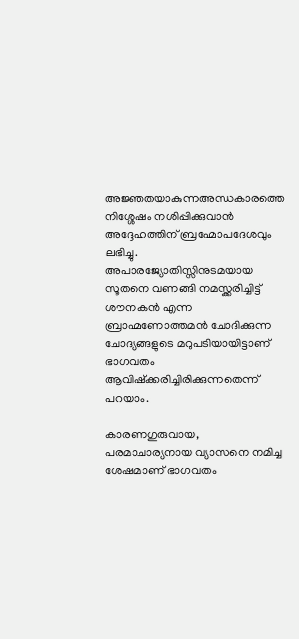അജ്ഞതയാകുന്നഅന്ധകാരത്തെ നിശ്ശേഷം നശിപ്പിക്കുവാന്‍ അദ്ദേഹത്തിന്‌ ബ്രഹ്മോപദേശവും ലഭിച്ചു. അപാരജ്യോതിസ്സിനുടമയായ സൂതനെ വണങ്ങി നമസ്ക്കരിച്ചിട്ട്‌ ശൗനകന്‍ എന്ന ബ്രാഹ്മണോത്തമന്‍ ചോദിക്കുന്ന ചോദ്യങ്ങളുടെ മറുപടിയായിട്ടാണ്‌ ഭാഗവതം ആവിഷ്ക്കരിച്ചിരിക്കുന്നതെന്ന്‌ പറയാം.

കാരണഗുരുവായ, പരമാചാര്യനായ വ്യാസനെ നമിച്ച ശേഷമാണ്‌ ഭാഗവതം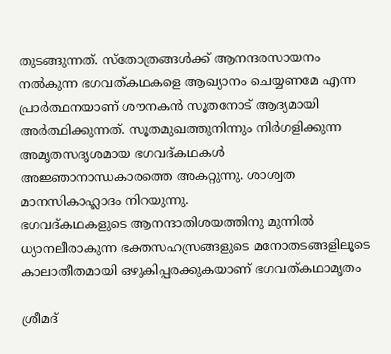തുടങ്ങുന്നത്‌. സ്തോത്രങ്ങള്‍ക്ക്‌ ആനന്ദരസായനം നല്‍കുന്ന ഭഗവത്കഥകളെ ആഖ്യാനം ചെയ്യണമേ എന്ന പ്രാര്‍ത്ഥനയാണ്‌ ശൗനകന്‍ സൂതനോട്‌ ആദ്യമായി അര്‍ത്ഥിക്കുന്നത്‌. സൂതമുഖത്തുനിന്നും നിര്‍ഗളിക്കുന്ന അമൃതസദൃശമായ ഭഗവദ്കഥകള്‍ അജ്ഞാനാന്ധകാരത്തെ അകറ്റുന്നു. ശാശ്വത മാനസികാഹ്ലാദം നിറയുന്നു.
ഭഗവദ്കഥകളുടെ ആനന്ദാതിശയത്തിനു മുന്നില്‍ ധ്യാനലീരാകുന്ന ഭക്തസഹസ്രങ്ങളുടെ മനോതടങ്ങളിലൂടെ കാലാതീതമായി ഒഴുകിപ്പരക്കുകയാണ്‌ ഭഗവത്കഥാമൃതം

ശ്രീമദ്‌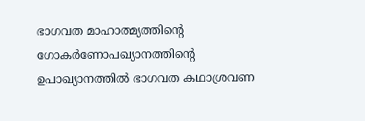ഭാഗവത മാഹാത്മ്യത്തിന്റെ ഗോകര്‍ണോപഖ്യാനത്തിന്റെ ഉപാഖ്യാനത്തില്‍ ഭാഗവത കഥാശ്രവണ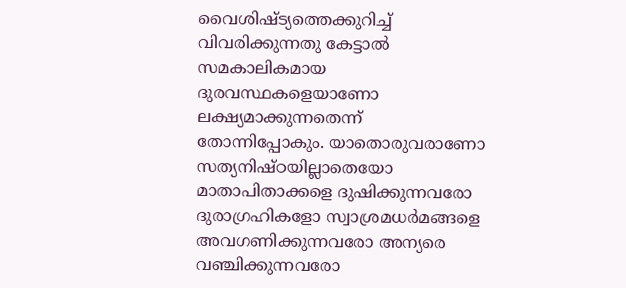വൈശിഷ്ട്യത്തെക്കുറിച്ച്‌ വിവരിക്കുന്നതു കേട്ടാല്‍ സമകാലികമായ ദുരവസ്ഥകളെയാണോ ലക്ഷ്യമാക്കുന്നതെന്ന്‌ തോന്നിപ്പോകും. യാതൊരുവരാണോ സത്യനിഷ്ഠയില്ലാതെയോ മാതാപിതാക്കളെ ദുഷിക്കുന്നവരോ ദുരാഗ്രഹികളോ സ്വാശ്രമധര്‍മങ്ങളെ അവഗണിക്കുന്നവരോ അന്യരെ വഞ്ചിക്കുന്നവരോ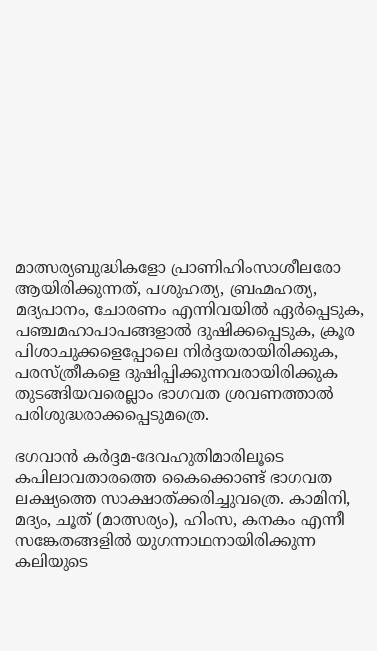മാത്സര്യബുദ്ധികളോ പ്രാണിഹിംസാശീലരോ ആയിരിക്കുന്നത്‌, പശുഹത്യ, ബ്രഹ്മഹത്യ, മദ്യപാനം, ചോരണം എന്നിവയില്‍ ഏര്‍പ്പെടുക, പഞ്ചമഹാപാപങ്ങളാല്‍ ദുഷിക്കപ്പെടുക, ക്രൂര പിശാചുക്കളെപ്പോലെ നിര്‍ദ്ദയരായിരിക്കുക, പരസ്ത്രീകളെ ദുഷിപ്പിക്കുന്നവരായിരിക്കുക തുടങ്ങിയവരെല്ലാം ഭാഗവത ശ്രവണത്താല്‍ പരിശുദ്ധരാക്കപ്പെടുമത്രെ.

ഭഗവാന്‍ കര്‍ദ്ദമ-ദേവഹുതിമാരിലൂടെ കപിലാവതാരത്തെ കൈക്കൊണ്ട്‌ ഭാഗവത ലക്ഷ്യത്തെ സാക്ഷാത്ക്കരിച്ചുവത്രെ. കാമിനി, മദ്യം, ചൂത്‌ (മാത്സര്യം), ഹിംസ, കനകം എന്നീ സങ്കേതങ്ങളില്‍ യുഗന്നാഥനായിരിക്കുന്ന കലിയുടെ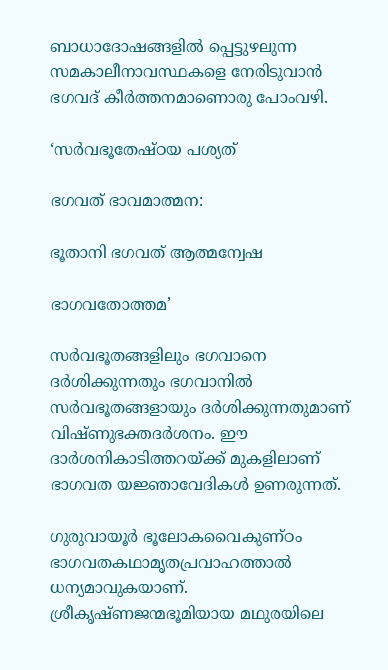ബാധാദോഷങ്ങളില്‍ പ്പെട്ടുഴലുന്ന സമകാലീനാവസ്ഥകളെ നേരിടുവാന്‍ ഭഗവദ്‌ കീര്‍ത്തനമാണൊരു പോംവഴി.

‘സര്‍വഭൂതേഷ്ഠയ പശ്യത്‌

ഭഗവത്‌ ഭാവമാത്മന:

ഭൂതാനി ഭഗവത്‌ ആത്മന്വേഷ

ഭാഗവതോത്തമ’

സര്‍വഭൂതങ്ങളിലും ഭഗവാനെ ദര്‍ശിക്കുന്നതും ഭഗവാനില്‍ സര്‍വഭൂതങ്ങളായും ദര്‍ശിക്കുന്നതുമാണ്‌ വിഷ്ണുഭക്തദര്‍ശനം. ഈ ദാര്‍ശനികാടിത്തറയ്‌ക്ക്‌ മുകളിലാണ്‌ ഭാഗവത യജ്ഞാവേദികള്‍ ഉണരുന്നത്‌.

ഗുരുവായൂര്‍ ഭൂലോകവൈകുണ്ഠം ഭാഗവതകഥാമൃതപ്രവാഹത്താല്‍ ധന്യമാവുകയാണ്‌. ശ്രീകൃഷ്ണജന്മഭൂമിയായ മഥുരയിലെ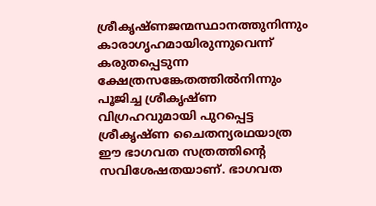ശ്രീകൃഷ്ണജന്മസ്ഥാനത്തുനിന്നും കാരാഗൃഹമായിരുന്നുവെന്ന്‌ കരുതപ്പെടുന്ന ക്ഷേത്രസങ്കേതത്തില്‍നിന്നും പൂജിച്ച ശ്രീകൃഷ്ണ വിഗ്രഹവുമായി പുറപ്പെട്ട ശ്രീകൃഷ്ണ ചൈതന്യരഥയാത്ര ഈ ഭാഗവത സത്രത്തിന്റെ സവിശേഷതയാണ്‌. ഭാഗവത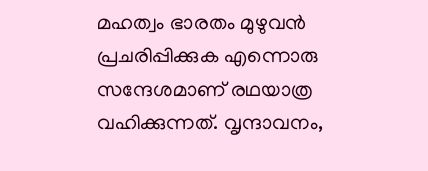മഹത്വം ഭാരതം മുഴുവന്‍ പ്രചരിപ്പിക്കുക എന്നൊരു സന്ദേശമാണ്‌ രഥയാത്ര വഹിക്കുന്നത്‌. വൃന്ദാവനം,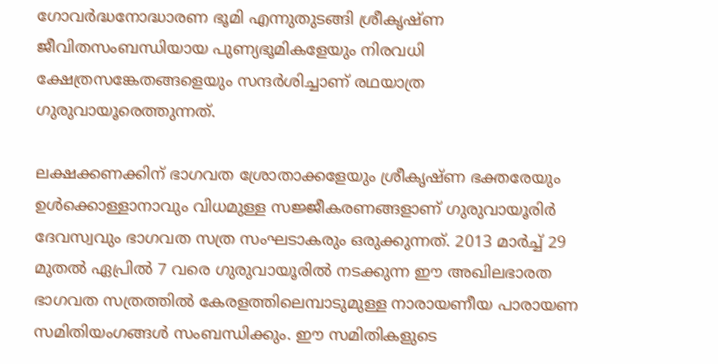ഗോവര്‍ദ്ധനോദ്ധാരണ ഭൂമി എന്നുതുടങ്ങി ശ്രീകൃഷ്ണ ജീവിതസംബന്ധിയായ പുണ്യഭൂമികളേയും നിരവധി ക്ഷേത്രസങ്കേതങ്ങളെയും സന്ദര്‍ശിച്ചാണ്‌ രഥയാത്ര ഗുരുവായൂരെത്തുന്നത്‌.

ലക്ഷക്കണക്കിന്‌ ഭാഗവത ശ്രോതാക്കളേയും ശ്രീകൃഷ്ണ ഭക്തരേയും ഉള്‍ക്കൊള്ളാനാവും വിധമുള്ള സജ്ജീകരണങ്ങളാണ്‌ ഗുരുവായൂരിര്‍ ദേവസ്വവും ഭാഗവത സത്ര സംഘടാകരും ഒരുക്കുന്നത്‌. 2013 മാര്‍ച്ച്‌ 29 മുതല്‍ ഏപ്രില്‍ 7 വരെ ഗുരുവായൂരില്‍ നടക്കുന്ന ഈ അഖിലഭാരത ഭാഗവത സത്രത്തില്‍ കേരളത്തിലെമ്പാടുമുള്ള നാരായണീയ പാരായണ സമിതിയംഗങ്ങള്‍ സംബന്ധിക്കും. ഈ സമിതികളുടെ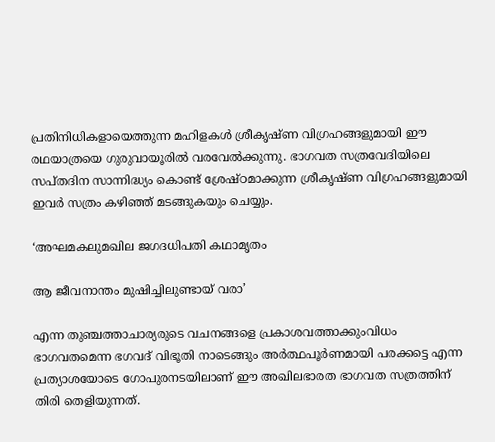പ്രതിനിധികളായെത്തുന്ന മഹിളകള്‍ ശ്രീകൃഷ്ണ വിഗ്രഹങ്ങളുമായി ഈ രഥയാത്രയെ ഗുരുവായൂരില്‍ വരവേല്‍ക്കുന്നു. ഭാഗവത സത്രവേദിയിലെ സപ്തദിന സാന്നിദ്ധ്യം കൊണ്ട്‌ ശ്രേഷ്ഠമാക്കുന്ന ശ്രീകൃഷ്ണ വിഗ്രഹങ്ങളുമായി ഇവര്‍ സത്രം കഴിഞ്ഞ്‌ മടങ്ങുകയും ചെയ്യും.

‘അഘമകലുമഖില ജഗദധിപതി കഥാമൃതം

ആ ജീവനാന്തം മുഷിച്ചിലുണ്ടായ്‌ വരാ’

എന്ന തുഞ്ചത്താചാര്യരുടെ വചനങ്ങളെ പ്രകാശവത്താക്കുംവിധം ഭാഗവതമെന്ന ഭഗവദ്‌ വിഭൂതി നാടെങ്ങും അര്‍ത്ഥപൂര്‍ണമായി പരക്കട്ടെ എന്ന പ്രത്യാശയോടെ ഗോപുരനടയിലാണ്‌ ഈ അഖിലഭാരത ഭാഗവത സത്രത്തിന്‌ തിരി തെളിയുന്നത്‌.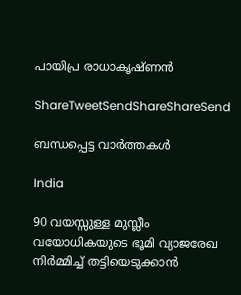പായിപ്ര രാധാകൃഷ്ണന്‍

ShareTweetSendShareShareSend

ബന്ധപ്പെട്ട വാര്‍ത്തകള്‍

India

90 വയസ്സുള്ള മുസ്ലീം വയോധികയുടെ ഭൂമി വ്യാജരേഖ നിർമ്മിച്ച് തട്ടിയെടുക്കാൻ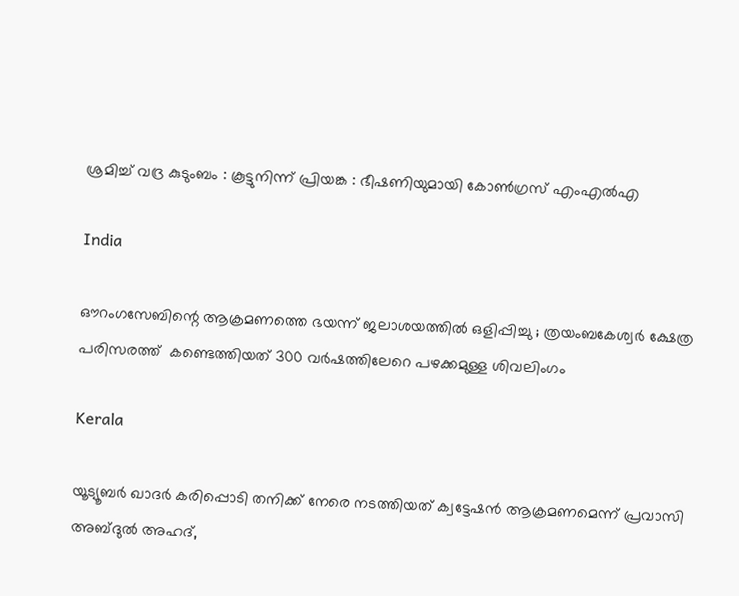ശ്രമിച്ച് വദ്ര കുടുംബം : കൂട്ടുനിന്ന് പ്രിയങ്ക : ഭീഷണിയുമായി കോൺഗ്രസ് എംഎൽഎ

India

ഔറംഗസേബിന്റെ ആക്രമണത്തെ ഭയന്ന് ജലാശയത്തിൽ ഒളിപ്പിച്ചു ; ത്രയംബകേശ്വർ ക്ഷേത്ര പരിസരത്ത്  കണ്ടെത്തിയത് 300 വർഷത്തിലേറെ പഴക്കമുള്ള ശിവലിംഗം

Kerala

യൂട്യൂബര്‍ ഖാദര്‍ കരിപ്പൊടി തനിക്ക് നേരെ നടത്തിയത് ക്വട്ടേഷന്‍ ആക്രമണമെന്ന് പ്രവാസി അബ്ദുല്‍ അഹദ്,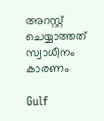അറസ്റ്റ് ചെയ്യാത്തത് സ്വാധീനം കാരണം

Gulf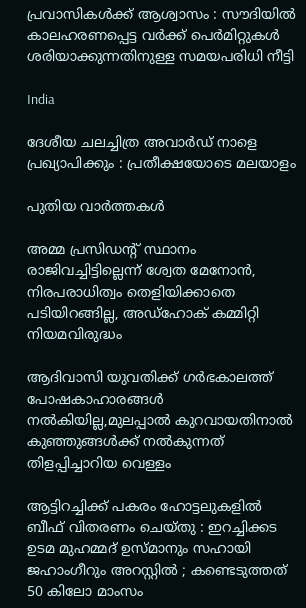പ്രവാസികൾക്ക് ആശ്വാസം : സൗദിയിൽ കാലഹരണപ്പെട്ട വർക്ക് പെർമിറ്റുകൾ ശരിയാക്കുന്നതിനുള്ള സമയപരിധി നീട്ടി

India

ദേശീയ ചലച്ചിത്ര അവാര്‍ഡ് നാളെ പ്രഖ്യാപിക്കും : പ്രതീക്ഷയോടെ മലയാളം

പുതിയ വാര്‍ത്തകള്‍

അമ്മ പ്രസിഡന്റ് സ്ഥാനം രാജിവച്ചിട്ടില്ലെന്ന് ശ്വേത മേനോന്‍, നിരപരാധിത്വം തെളിയിക്കാതെ പടിയിറങ്ങില്ല, അഡ്‌ഹോക് കമ്മിറ്റി നിയമവിരുദ്ധം

ആദിവാസി യുവതിക്ക് ഗര്‍ഭകാലത്ത് പോഷകാഹാരങ്ങള്‍ നല്‍കിയില്ല,മുലപ്പാല്‍ കുറവായതിനാല്‍ കുഞ്ഞുങ്ങള്‍ക്ക് നല്‍കുന്നത് തിളപ്പിച്ചാറിയ വെള്ളം

ആട്ടിറച്ചിക്ക് പകരം ഹോട്ടലുകളിൽ ബീഫ് വിതരണം ചെയ്തു : ഇറച്ചിക്കട ഉടമ മുഹമ്മദ് ഉസ്മാനും സഹായി ജഹാംഗീറും അറസ്റ്റിൽ ; കണ്ടെടുത്തത് 50 കിലോ മാംസം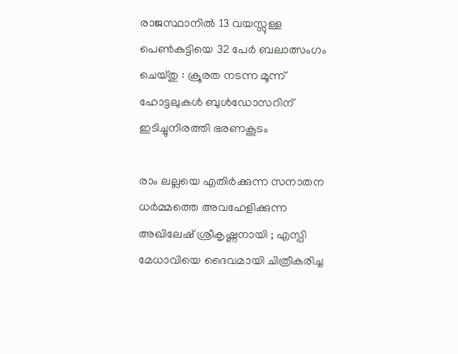രാജസ്ഥാനിൽ 13 വയസ്സുള്ള പെൺകുട്ടിയെ 32 പേർ ബലാത്സംഗം ചെയ്തു : ക്രൂരത നടന്ന മൂന്ന് ഹോട്ടലുകൾ ബുൾഡോസറിന് ഇടിച്ചുനിരത്തി ഭരണകൂടം

രാം ലല്ലയെ എതിർക്കുന്ന സനാതന ധർമ്മത്തെ അവഹേളിക്കുന്ന അഖിലേഷ് ശ്രീകൃഷ്ണനായി ; എസ്പി മേധാവിയെ ദൈവമായി ചിത്രീകരിച്ച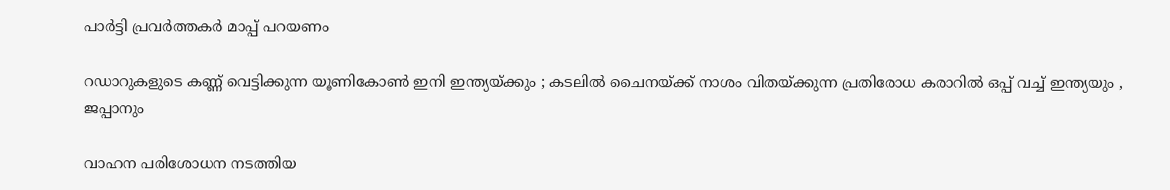പാർട്ടി പ്രവർത്തകർ മാപ്പ് പറയണം

റഡാറുകളുടെ കണ്ണ് വെട്ടിക്കുന്ന യൂണികോൺ ഇനി ഇന്ത്യയ്‌ക്കും ; കടലിൽ ചൈനയ്‌ക്ക് നാശം വിതയ്‌ക്കുന്ന പ്രതിരോധ കരാറിൽ ഒപ്പ് വച്ച് ഇന്ത്യയും , ജപ്പാനും

വാഹന പരിശോധന നടത്തിയ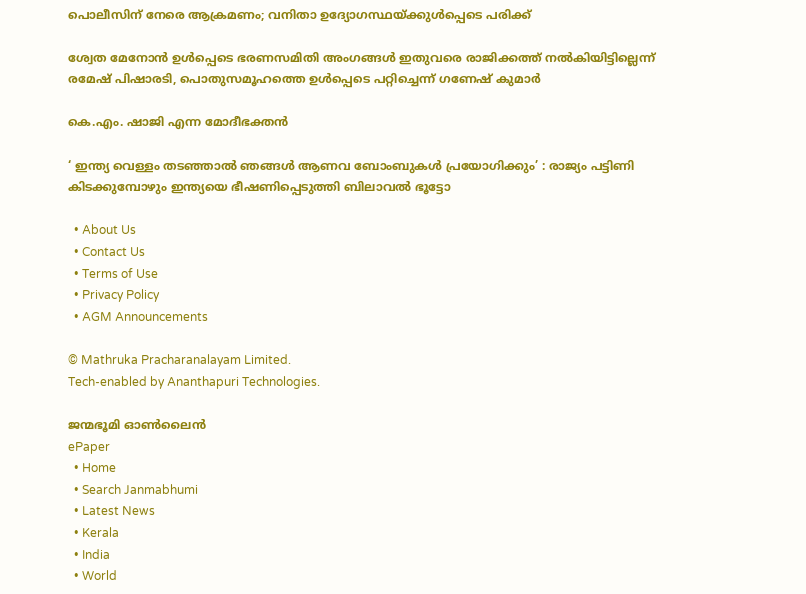പൊലീസിന് നേരെ ആക്രമണം; വനിതാ ഉദ്യോഗസ്ഥയ്‌ക്കുള്‍പ്പെടെ പരിക്ക്

ശ്വേത മേനോന്‍ ഉള്‍പ്പെടെ ഭരണസമിതി അംഗങ്ങള്‍ ഇതുവരെ രാജിക്കത്ത് നല്‍കിയിട്ടില്ലെന്ന് രമേഷ് പിഷാരടി, പൊതുസമൂഹത്തെ ഉള്‍പ്പെടെ പറ്റിച്ചെന്ന് ഗണേഷ് കുമാര്‍

കെ.എം. ഷാജി എന്ന മോദീഭക്തന്‍

‘ ഇന്ത്യ വെള്ളം തടഞ്ഞാൽ ഞങ്ങൾ ആണവ ബോംബുകൾ പ്രയോഗിക്കും’ : രാജ്യം പട്ടിണി കിടക്കുമ്പോഴും ഇന്ത്യയെ ഭീഷണിപ്പെടുത്തി ബിലാവൽ ഭൂട്ടോ

  • About Us
  • Contact Us
  • Terms of Use
  • Privacy Policy
  • AGM Announcements

© Mathruka Pracharanalayam Limited.
Tech-enabled by Ananthapuri Technologies.

ജന്മഭൂമി ഓണ്‍ലൈന്‍
ePaper
  • Home
  • Search Janmabhumi
  • Latest News
  • Kerala
  • India
  • World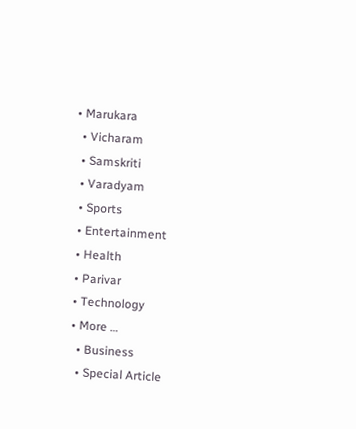• Marukara
  • Vicharam
  • Samskriti
  • Varadyam
  • Sports
  • Entertainment
  • Health
  • Parivar
  • Technology
  • More …
    • Business
    • Special Article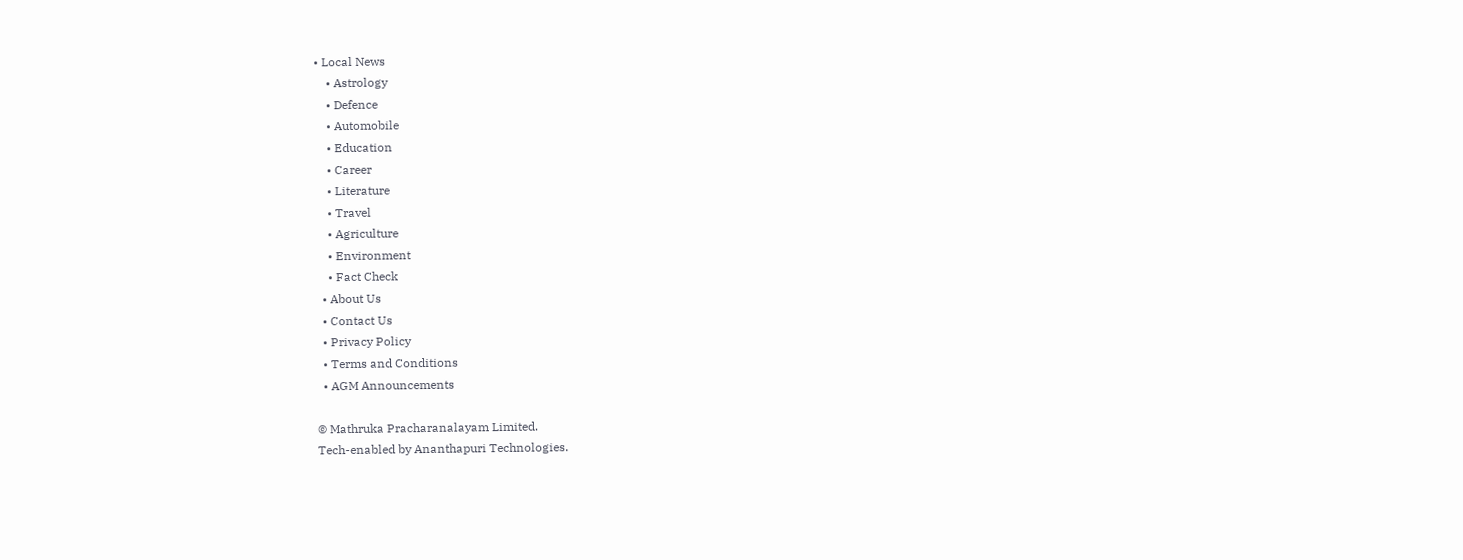• Local News
    • Astrology
    • Defence
    • Automobile
    • Education
    • Career
    • Literature
    • Travel
    • Agriculture
    • Environment
    • Fact Check
  • About Us
  • Contact Us
  • Privacy Policy
  • Terms and Conditions
  • AGM Announcements

© Mathruka Pracharanalayam Limited.
Tech-enabled by Ananthapuri Technologies.